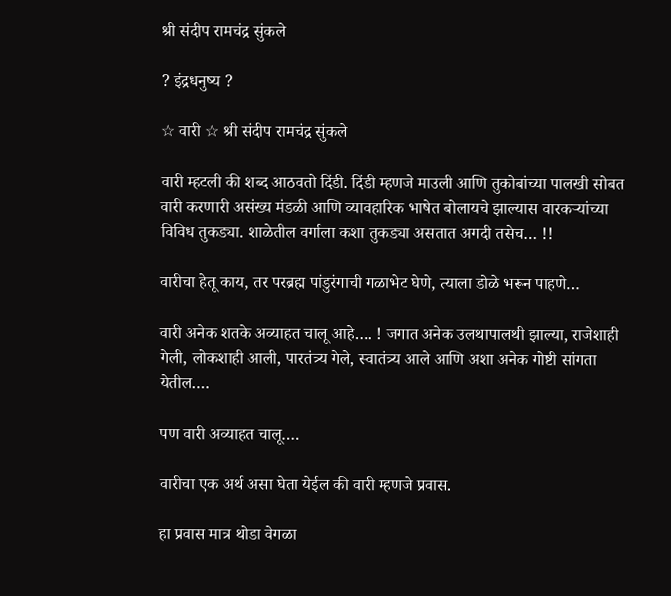श्री संदीप रामचंद्र सुंकले

? इंद्रधनुष्य ?

☆ वारी ☆ श्री संदीप रामचंद्र सुंकले

वारी म्हटली की शब्द आठवतो दिंडी. दिंडी म्हणजे माउली आणि तुकोबांच्या पालखी सोबत वारी करणारी असंख्य मंडळी आणि व्यावहारिक भाषेत बोलायचे झाल्यास वारकऱ्यांच्या विविध तुकड्या. शाळेतील वर्गाला कशा तुकड्या असतात अगदी तसेच… !!

वारीचा हेतू काय, तर परब्रह्म पांडुरंगाची गळाभेट घेणे, त्याला डोळे भरून पाहणे…

वारी अनेक शतके अव्याहत चालू आहे…. ! जगात अनेक उलथापालथी झाल्या, राजेशाही गेली, लोकशाही आली, पारतंत्र्य गेले, स्वातंत्र्य आले आणि अशा अनेक गोष्टी सांगता येतील….

पण वारी अव्याहत चालू….

वारीचा एक अर्थ असा घेता येईल की वारी म्हणजे प्रवास.

हा प्रवास मात्र थोडा वेगळा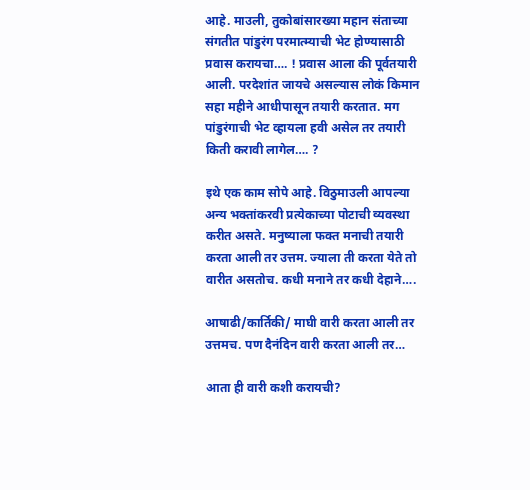आहे. माउली, तुकोबांसारख्या महान संताच्या संगतीत पांडुरंग परमात्म्याची भेट होण्यासाठी प्रवास करायचा…. ! प्रवास आला की पूर्वतयारी आली. परदेशांत जायचे असल्यास लोकं किमान सहा महीने आधीपासून तयारी करतात. मग पांडुरंगाची भेट व्हायला हवी असेल तर तयारी किती करावी लागेल…. ?

इथे एक काम सोपे आहे. विठुमाउली आपल्या अन्य भक्तांकरवी प्रत्येकाच्या पोटाची व्यवस्था करीत असते. मनुष्याला फक्त मनाची तयारी करता आली तर उत्तम. ज्याला ती करता येते तो वारीत असतोच. कधी मनाने तर कधी देहाने….

आषाढी/कार्तिकी/ माघी वारी करता आली तर उत्तमच. पण दैनंदिन वारी करता आली तर…

आता ही वारी कशी करायची?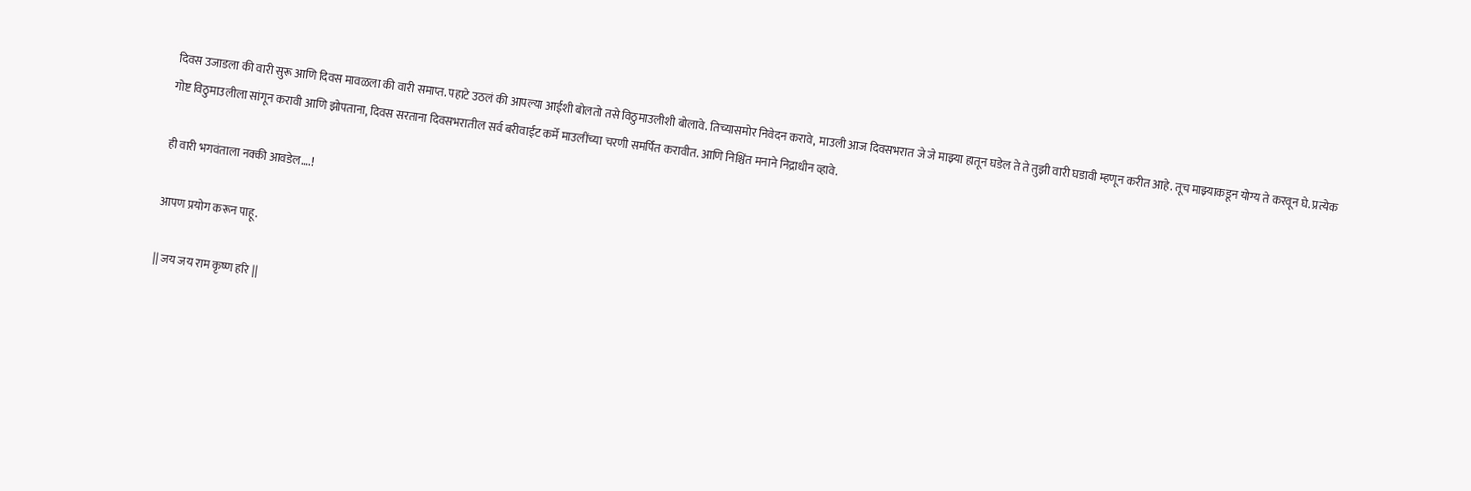दिवस उजाडला की वारी सुरू आणि दिवस मावळला की वारी समाप्त. पहाटे उठलं की आपल्या आईशी बोलतो तसे विठुमाउलीशी बोलावे. तिच्यासमोर निवेदन करावे, माउली आज दिवसभरात जे जे माझ्या हातून घडेल ते ते तुझी वारी घडावी म्हणून करीत आहे. तूच माझ्याकडून योग्य ते करवून घे. प्रत्येक गोष्ट विठुमाउलीला सांगून करावी आणि झोपताना, दिवस सरताना दिवसभरातील सर्व बरीवाईट कर्मे माउलींच्या चरणी समर्पित करावीत. आणि निश्चिंत मनाने निद्राधीन व्हावे.

ही वारी भगवंताला नक्की आवडेल….!

आपण प्रयोग करून पाहू.

|| जय जय राम कृष्ण हरि ||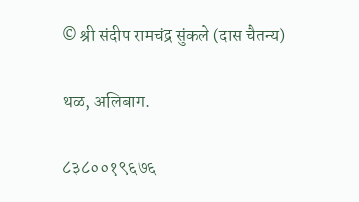© श्री संदीप रामचंद्र सुंकले (दास चैतन्य)

थळ, अलिबाग.

८३८००१९६७६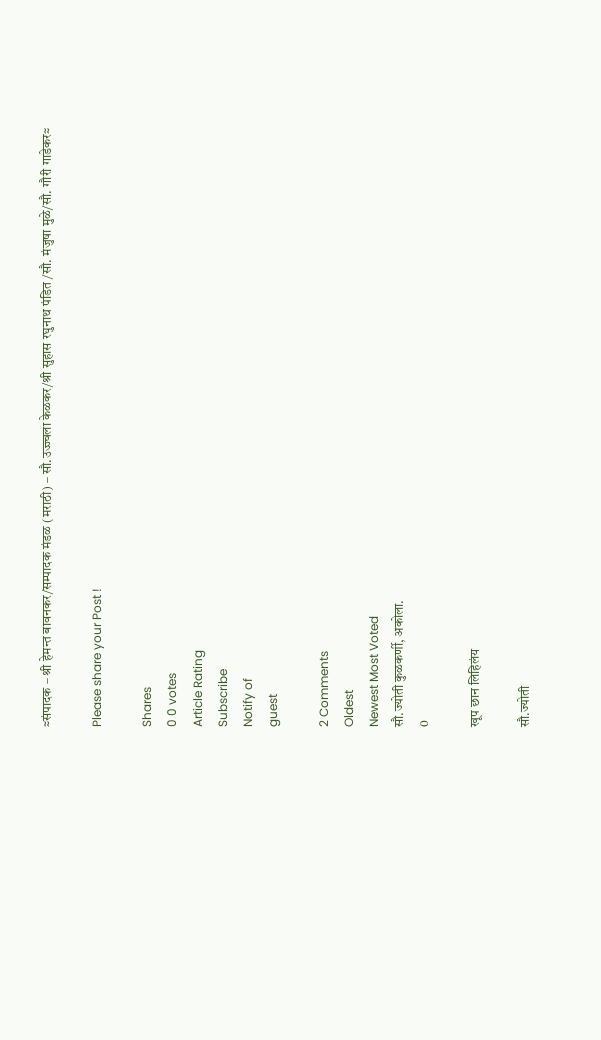≈संपादक – श्री हेमन्त बावनकर/सम्पादक मंडळ (मराठी) – सौ.उज्ज्वला केळकर/श्री सुहास रघुनाथ पंडित /सौ. मंजुषा मुळे/सौ. गौरी गाडेकर≈

Please share your Post !

Shares
0 0 votes
Article Rating
Subscribe
Notify of
guest

2 Comments
Oldest
Newest Most Voted
सौ.ज्योती कुळकर्णी, अकोला.
0

खूप छान लिहिलंय

सौ.ज्योती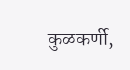कुळकर्णी,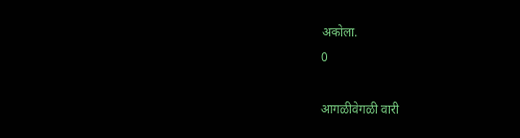अकोला.
0

आगळीवेगळी वारी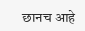छानच आहे